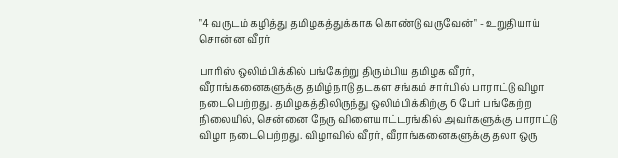"4 வருடம் கழித்து தமிழகத்துக்காக கொண்டு வருவேன்" - உறுதியாய் சொன்ன வீரர்

பாரிஸ் ஒலிம்பிக்கில் பங்கேற்று திரும்பிய தமிழக வீரர், வீராங்கனைகளுக்கு தமிழ்நாடு தடகள சங்கம் சார்பில் பாராட்டு விழா நடைபெற்றது. தமிழகத்திலிருந்து ஒலிம்பிக்கிற்கு 6 பேர் பங்கேற்ற நிலையில், சென்னை நேரு விளையாட்டரங்கில் அவர்களுக்கு பாராட்டு விழா நடைபெற்றது. விழாவில் வீரர், வீராங்கனைகளுக்கு தலா ஒரு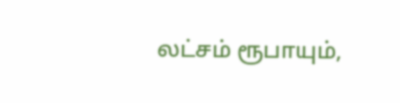லட்சம் ரூபாயும்,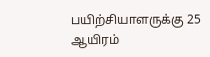பயிற்சியாளருக்கு 25 ஆயிரம்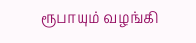ரூபாயும் வழங்கி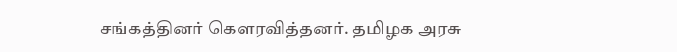சங்கத்தினர் கெளரவித்தனர். தமிழக அரசு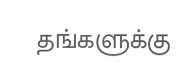தங்களுக்கு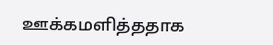ஊக்கமளித்ததாக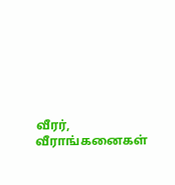வீரர், வீராங்கனைகள்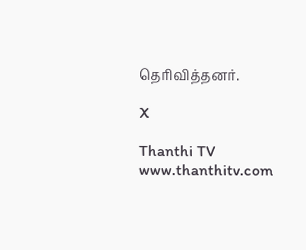தெரிவித்தனர்.

X

Thanthi TV
www.thanthitv.com